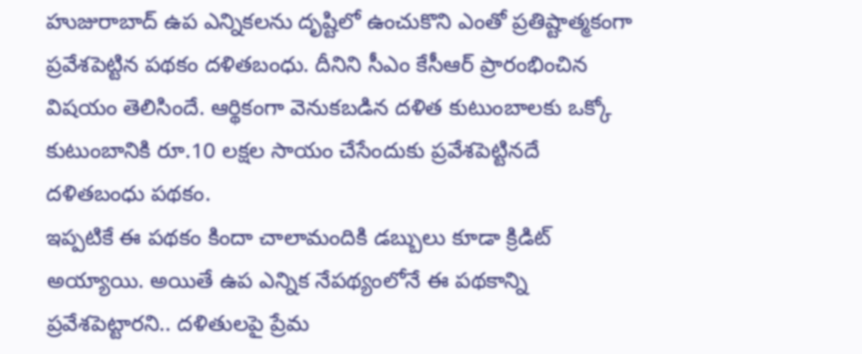హుజురాబాద్ ఉప ఎన్నికలను దృష్టిలో ఉంచుకొని ఎంతో ప్రతిష్టాత్మకంగా ప్రవేశపెట్టిన పథకం దళితబంధు. దీనిని సీఎం కేసీఆర్ ప్రారంభించిన విషయం తెలిసిందే. ఆర్థికంగా వెనుకబడిన దళిత కుటుంబాలకు ఒక్కో కుటుంబానికి రూ.10 లక్షల సాయం చేసేందుకు ప్రవేశపెట్టినదే దళితబంధు పథకం.
ఇప్పటికే ఈ పథకం కిందా చాలామందికి డబ్బులు కూడా క్రిడిట్ అయ్యాయి. అయితే ఉప ఎన్నిక నేపథ్యంలోనే ఈ పథకాన్ని ప్రవేశపెట్టారని.. దళితులపై ప్రేమ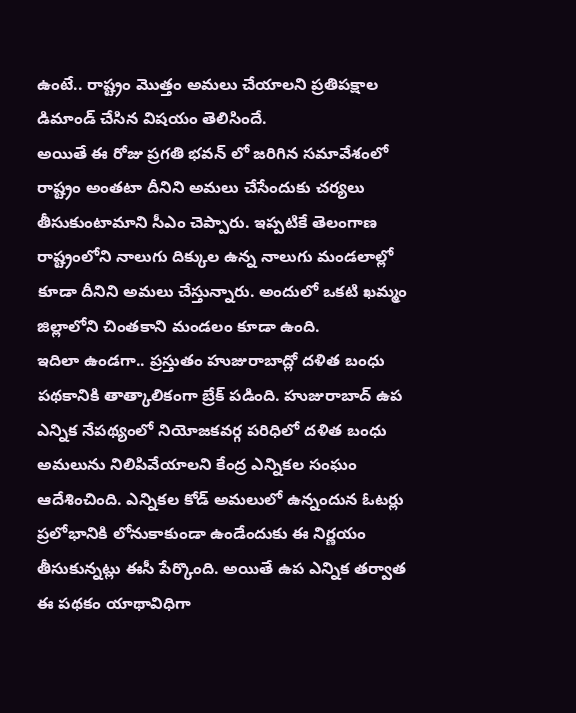ఉంటే.. రాష్ట్రం మొత్తం అమలు చేయాలని ప్రతిపక్షాల డిమాండ్ చేసిన విషయం తెలిసిందే.
అయితే ఈ రోజు ప్రగతి భవన్ లో జరిగిన సమావేశంలో రాష్ట్రం అంతటా దీనిని అమలు చేసేందుకు చర్యలు తీసుకుంటామాని సీఎం చెప్పారు. ఇప్పటికే తెలంగాణ రాష్ట్రంలోని నాలుగు దిక్కుల ఉన్న నాలుగు మండలాల్లో కూడా దీనిని అమలు చేస్తున్నారు. అందులో ఒకటి ఖమ్మం జిల్లాలోని చింతకాని మండలం కూడా ఉంది.
ఇదిలా ఉండగా.. ప్రస్తుతం హుజురాబాద్లో దళిత బంధు పథకానికి తాత్కాలికంగా బ్రేక్ పడింది. హుజురాబాద్ ఉప ఎన్నిక నేపథ్యంలో నియోజకవర్గ పరిధిలో దళిత బంధు అమలును నిలిపివేయాలని కేంద్ర ఎన్నికల సంఘం ఆదేశించింది. ఎన్నికల కోడ్ అమలులో ఉన్నందున ఓటర్లు ప్రలోభానికి లోనుకాకుండా ఉండేందుకు ఈ నిర్ణయం తీసుకున్నట్లు ఈసీ పేర్కొంది. అయితే ఉప ఎన్నిక తర్వాత ఈ పథకం యాథావిధిగా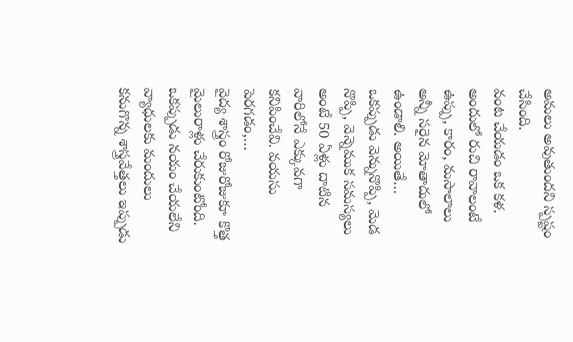అమలు అవుతుందని స్పష్టం చేసింది.
వంట చేయడం ఒక కళ. అందులో రుచి రావాలంటే ఉప్పు, కారం, మసాలాలు అన్నీ సరైన మోతాదులో ఉండాలి. అయితే…
ఒకప్పుడు వెన్నునొప్పి, మెడ నొప్పి, వెన్నెముక సమస్యలు అంటే 50 ఏళ్లు దాటిన వారిలోనే ఎక్కువగా కనిపించేవి. వయసు పెరగడం,…
వైద్య శాస్త్రం రోజురోజుకూ కొత్త మైలురాళ్లు చేరుకుంటోంది. ఒకప్పుడు నయం చేయలేని వ్యాధులకు మందులు కనుగొన్న శాస్త్రవేత్తలు ఇప్పుడు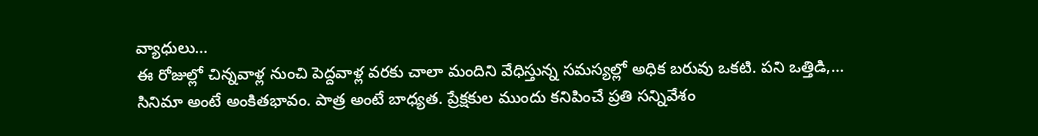వ్యాధులు…
ఈ రోజుల్లో చిన్నవాళ్ల నుంచి పెద్దవాళ్ల వరకు చాలా మందిని వేధిస్తున్న సమస్యల్లో అధిక బరువు ఒకటి. పని ఒత్తిడి,…
సినిమా అంటే అంకితభావం. పాత్ర అంటే బాధ్యత. ప్రేక్షకుల ముందు కనిపించే ప్రతి సన్నివేశం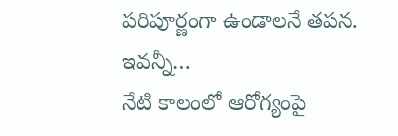పరిపూర్ణంగా ఉండాలనే తపన. ఇవన్నీ…
నేటి కాలంలో ఆరోగ్యంపై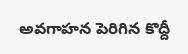అవగాహన పెరిగిన కొద్దీ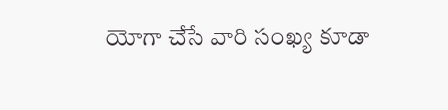యోగా చేసే వారి సంఖ్య కూడా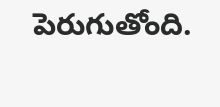పెరుగుతోంది.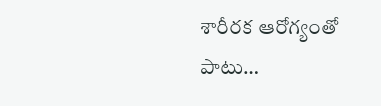శారీరక ఆరోగ్యంతో పాటు…